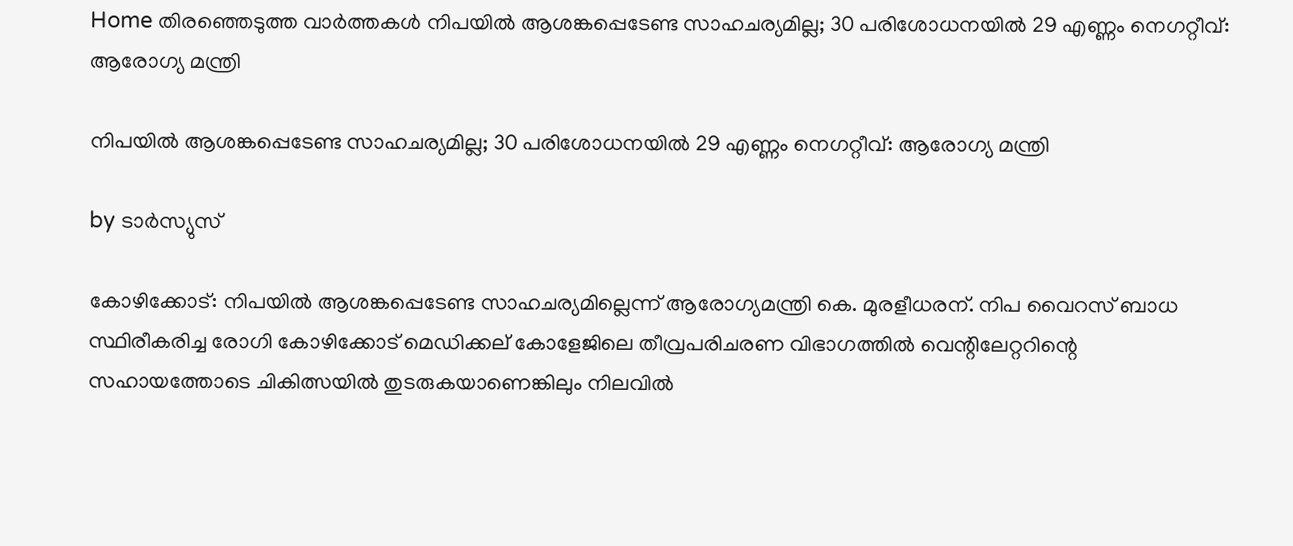Home തിരഞ്ഞെടുത്ത വാർത്തകൾ നിപയില്‍ ആശങ്കപ്പെടേണ്ട സാഹചര്യമില്ല; 30 പരിശോധനയില്‍ 29 എണ്ണം നെഗറ്റീവ്: ആരോഗ്യ മന്ത്രി

നിപയില്‍ ആശങ്കപ്പെടേണ്ട സാഹചര്യമില്ല; 30 പരിശോധനയില്‍ 29 എണ്ണം നെഗറ്റീവ്: ആരോഗ്യ മന്ത്രി

by ടാർസ്യുസ്

കോഴിക്കോട്: നിപയില്‍ ആശങ്കപ്പെടേണ്ട സാഹചര്യമില്ലെന്ന് ആരോഗ്യമന്ത്രി കെ. മുരളീധരന്. നിപ വൈറസ് ബാധ സ്ഥിരീകരിച്ച രോഗി കോഴിക്കോട് മെഡിക്കല് കോളേജിലെ തീവ്രപരിചരണ വിഭാഗത്തിൽ വെന്റിലേറ്ററിന്റെ സഹായത്തോടെ ചികിത്സയിൽ തുടരുകയാണെങ്കിലും നിലവിൽ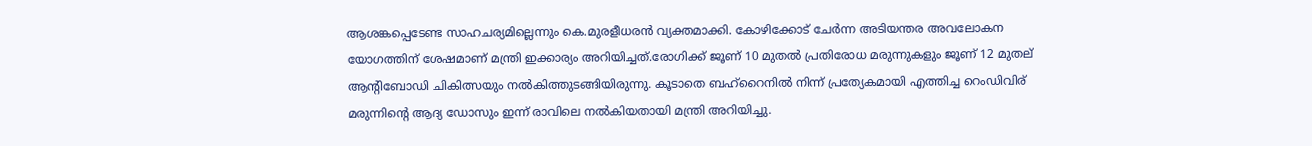ആശങ്കപ്പെടേണ്ട സാഹചര്യമില്ലെന്നും കെ.മുരളീധരൻ വ്യക്തമാക്കി. കോഴിക്കോട് ചേർന്ന അടിയന്തര അവലോകന യോഗത്തിന് ശേഷമാണ് മന്ത്രി ഇക്കാര്യം അറിയിച്ചത്.രോഗിക്ക് ജൂണ് 10 മുതൽ പ്രതിരോധ മരുന്നുകളും ജൂണ് 12 മുതല് ആന്റിബോഡി ചികിത്സയും നൽകിത്തുടങ്ങിയിരുന്നു. കൂടാതെ ബഹ്റൈനിൽ നിന്ന് പ്രത്യേകമായി എത്തിച്ച റെംഡിവിര് മരുന്നിന്റെ ആദ്യ ഡോസും ഇന്ന് രാവിലെ നൽകിയതായി മന്ത്രി അറിയിച്ചു.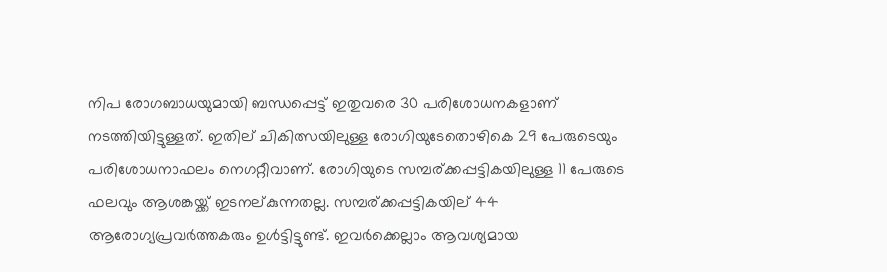നിപ രോഗബാധയുമായി ബന്ധപ്പെട്ട് ഇതുവരെ 30 പരിശോധനകളാണ് നടത്തിയിട്ടുള്ളത്. ഇതില് ചികിത്സയിലുള്ള രോഗിയുടേതൊഴികെ 29 പേരുടെയും പരിശോധനാഫലം നെഗറ്റീവാണ്. രോഗിയുടെ സമ്പര്ക്കപ്പട്ടികയിലുള്ള 11 പേരുടെ ഫലവും ആശങ്കയ്ക്ക് ഇടനല്കുന്നതല്ല. സമ്പര്ക്കപ്പട്ടികയില് 44 ആരോഗ്യപ്രവർത്തകരും ഉൾട്ടിട്ടുണ്ട്. ഇവർക്കെല്ലാം ആവശ്യമായ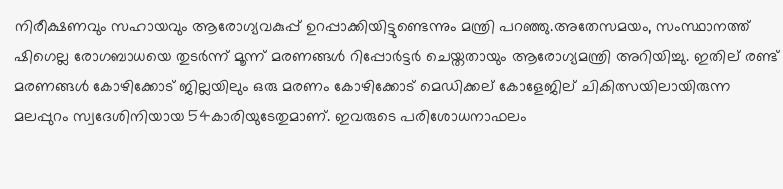നിരീക്ഷണവും സഹായവും ആരോഗ്യവകുപ്പ് ഉറപ്പാക്കിയിട്ടുണ്ടെന്നും മന്ത്രി പറഞ്ഞു.അതേസമയം, സംസ്ഥാനത്ത് ഷിഗെല്ല രോഗബാധയെ തുടർന്ന് മൂന്ന് മരണങ്ങൾ റിപ്പോർട്ടർ ചെയ്തതായും ആരോഗ്യമന്ത്രി അറിയിച്ചു. ഇതില് രണ്ട് മരണങ്ങൾ കോഴിക്കോട് ജില്ലയിലും ഒരു മരണം കോഴിക്കോട് മെഡിക്കല് കോളേജില് ചികിത്സയിലായിരുന്ന മലപ്പുറം സ്വദേശിനിയായ 54കാരിയുടേതുമാണ്. ഇവരുടെ പരിശോധനാഫലം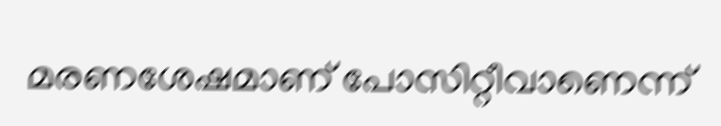മരണശേഷമാണ് പോസിറ്റീവാണെന്ന്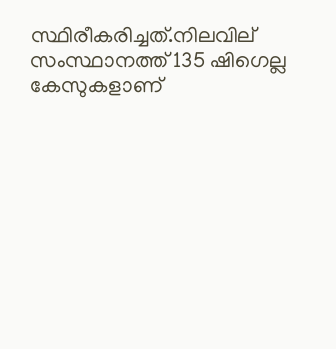സ്ഥിരീകരിച്ചത്.നിലവില് സംസ്ഥാനത്ത് 135 ഷിഗെല്ല കേസുകളാണ്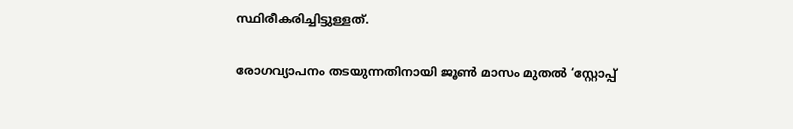സ്ഥിരീകരിച്ചിട്ടുള്ളത്.

രോഗവ്യാപനം തടയുന്നതിനായി ജൂൺ മാസം മുതൽ ‘സ്റ്റോപ്പ്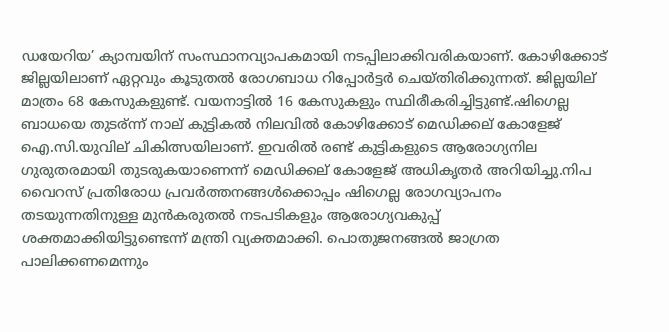ഡയേറിയ’ ക്യാമ്പയിന് സംസ്ഥാനവ്യാപകമായി നടപ്പിലാക്കിവരികയാണ്. കോഴിക്കോട് ജില്ലയിലാണ് ഏറ്റവും കൂടുതൽ രോഗബാധ റിപ്പോർട്ടർ ചെയ്തിരിക്കുന്നത്. ജില്ലയില് മാത്രം 68 കേസുകളുണ്ട്. വയനാട്ടിൽ 16 കേസുകളും സ്ഥിരീകരിച്ചിട്ടുണ്ട്.ഷിഗെല്ല ബാധയെ തുടര്ന്ന് നാല് കുട്ടികൽ നിലവിൽ കോഴിക്കോട് മെഡിക്കല് കോളേജ് ഐ.സി.യുവില് ചികിത്സയിലാണ്. ഇവരിൽ രണ്ട് കുട്ടികളുടെ ആരോഗ്യനില ഗുരുതരമായി തുടരുകയാണെന്ന് മെഡിക്കല് കോളേജ് അധികൃതർ അറിയിച്ചു.നിപ വൈറസ് പ്രതിരോധ പ്രവർത്തനങ്ങൾക്കൊപ്പം ഷിഗെല്ല രോഗവ്യാപനം തടയുന്നതിനുള്ള മുൻകരുതൽ നടപടികളും ആരോഗ്യവകുപ്പ് ശക്തമാക്കിയിട്ടുണ്ടെന്ന് മന്ത്രി വ്യക്തമാക്കി. പൊതുജനങ്ങൽ ജാഗ്രത പാലിക്കണമെന്നും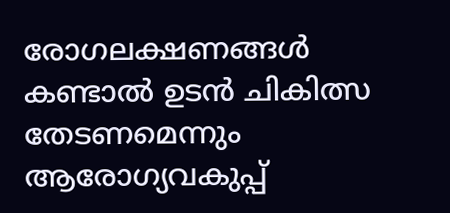രോഗലക്ഷണങ്ങൾ കണ്ടാൽ ഉടൻ ചികിത്സ തേടണമെന്നും ആരോഗ്യവകുപ്പ്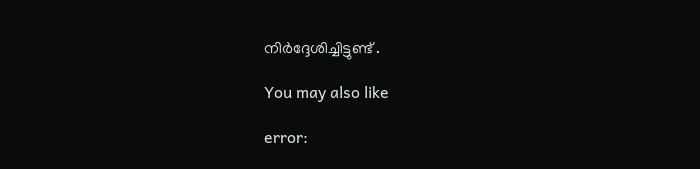നിർദ്ദേശിച്ചിട്ടുണ്ട് .

You may also like

error: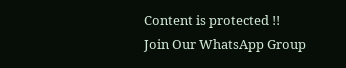Content is protected !!
Join Our WhatsApp Group